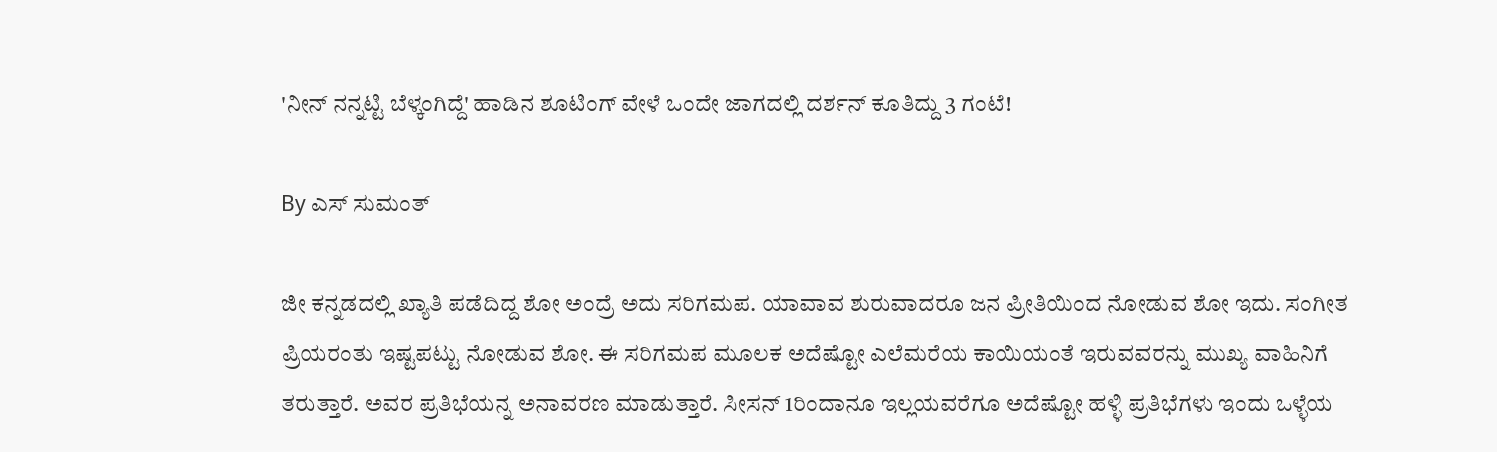'ನೀನ್ ನನ್ನಟ್ಟಿ ಬೆಳ್ಕಂಗಿದ್ದೆ' ಹಾಡಿನ ಶೂಟಿಂಗ್ ವೇಳೆ ಒಂದೇ ಜಾಗದಲ್ಲಿ ದರ್ಶನ್ ಕೂತಿದ್ದು 3 ಗಂಟೆ!

By ಎಸ್ ಸುಮಂತ್

ಜೀ ಕನ್ನಡದಲ್ಲಿ ಖ್ಯಾತಿ ಪಡೆದಿದ್ದ ಶೋ ಅಂದ್ರೆ ಅದು ಸರಿಗಮಪ. ಯಾವಾವ ಶುರುವಾದರೂ ಜನ ಪ್ರೀತಿಯಿಂದ ನೋಡುವ ಶೋ ಇದು. ಸಂಗೀತ ಪ್ರಿಯರಂತು ಇಷ್ಟಪಟ್ಟು ನೋಡುವ ಶೋ. ಈ ಸರಿಗಮಪ ಮೂಲಕ ಅದೆಷ್ಟೋ ಎಲೆಮರೆಯ ಕಾಯಿಯಂತೆ ಇರುವವರನ್ನು ಮುಖ್ಯ ವಾಹಿನಿಗೆ ತರುತ್ತಾರೆ. ಅವರ ಪ್ರತಿಭೆಯನ್ನ ಅನಾವರಣ ಮಾಡುತ್ತಾರೆ. ಸೀಸನ್ 1ರಿಂದಾನೂ ಇಲ್ಲಯವರೆಗೂ ಅದೆಷ್ಟೋ ಹಳ್ಳಿ ಪ್ರತಿಭೆಗಳು ಇಂದು ಒಳ್ಳೆಯ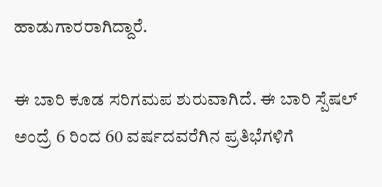ಹಾಡುಗಾರರಾಗಿದ್ದಾರೆ.

ಈ ಬಾರಿ ಕೂಡ ಸರಿಗಮಪ ಶುರುವಾಗಿದೆ. ಈ ಬಾರಿ ಸ್ಪೆಷಲ್ ಅಂದ್ರೆ 6 ರಿಂದ 60 ವರ್ಷದವರೆಗಿನ ಪ್ರತಿಭೆಗಳಿಗೆ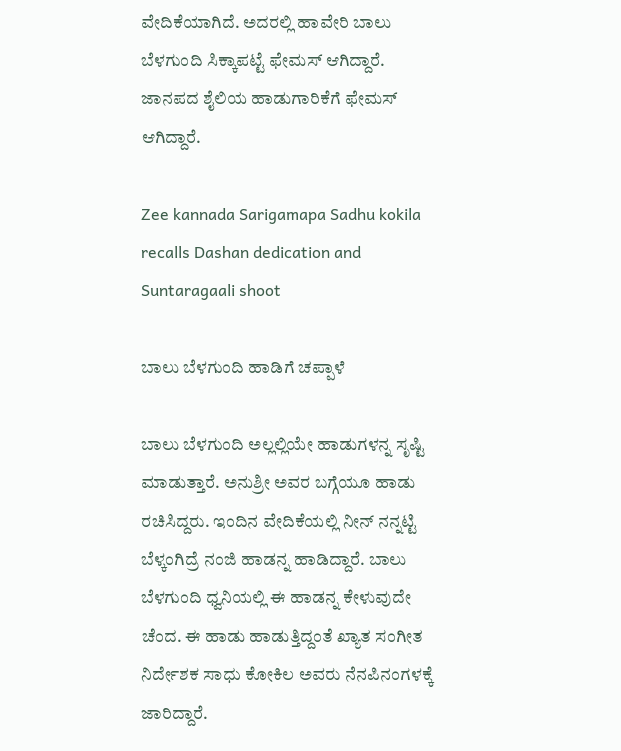ವೇದಿಕೆಯಾಗಿದೆ. ಅದರಲ್ಲಿ ಹಾವೇರಿ ಬಾಲು ಬೆಳಗುಂದಿ ಸಿಕ್ಕಾಪಟ್ಟೆ ಫೇಮಸ್ ಆಗಿದ್ದಾರೆ. ಜಾನಪದ ಶೈಲಿಯ ಹಾಡುಗಾರಿಕೆಗೆ ಫೇಮಸ್ ಆಗಿದ್ದಾರೆ.

Zee kannada Sarigamapa Sadhu kokila recalls Dashan dedication and Suntaragaali shoot

ಬಾಲು ಬೆಳಗುಂದಿ ಹಾಡಿಗೆ ಚಪ್ಪಾಳೆ

ಬಾಲು ಬೆಳಗುಂದಿ ಅಲ್ಲಲ್ಲಿಯೇ ಹಾಡುಗಳನ್ನ ಸೃಷ್ಟಿ ಮಾಡುತ್ತಾರೆ. ಅನುಶ್ರೀ ಅವರ ಬಗ್ಗೆಯೂ ಹಾಡು ರಚಿಸಿದ್ದರು. ಇಂದಿನ ವೇದಿಕೆಯಲ್ಲಿ ನೀನ್ ನನ್ನಟ್ಟಿ ಬೆಳ್ಕಂಗಿದ್ರೆ ನಂಜಿ ಹಾಡನ್ನ ಹಾಡಿದ್ದಾರೆ. ಬಾಲು ಬೆಳಗುಂದಿ ಧ್ವನಿಯಲ್ಲಿ ಈ ಹಾಡನ್ನ ಕೇಳುವುದೇ ಚೆಂದ. ಈ ಹಾಡು ಹಾಡುತ್ತಿದ್ದಂತೆ ಖ್ಯಾತ ಸಂಗೀತ ನಿರ್ದೇಶಕ ಸಾಧು ಕೋಕಿಲ ಅವರು ನೆನಪಿನಂಗಳಕ್ಕೆ ಜಾರಿದ್ದಾರೆ.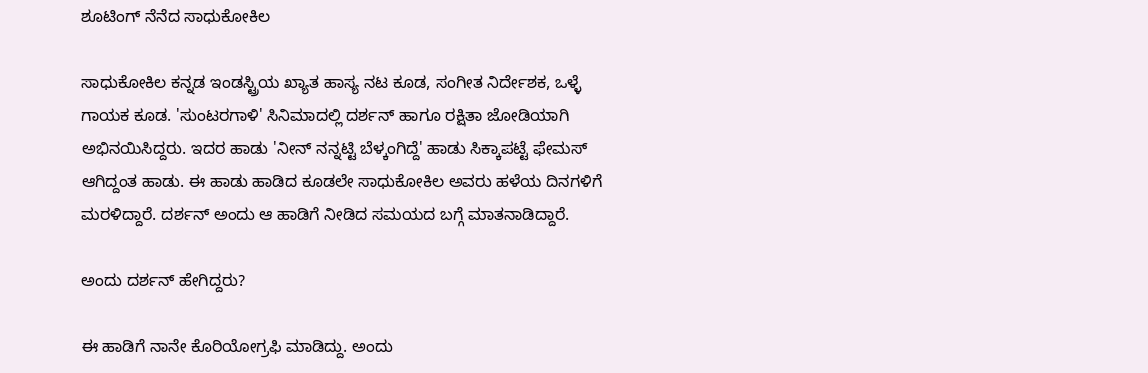ಶೂಟಿಂಗ್ ನೆನೆದ ಸಾಧುಕೋಕಿಲ

ಸಾಧುಕೋಕಿಲ ಕನ್ನಡ ಇಂಡಸ್ಟ್ರಿಯ ಖ್ಯಾತ ಹಾಸ್ಯ ನಟ ಕೂಡ, ಸಂಗೀತ ನಿರ್ದೇಶಕ, ಒಳ್ಳೆ ಗಾಯಕ ಕೂಡ. 'ಸುಂಟರಗಾಳಿ' ಸಿನಿಮಾದಲ್ಲಿ ದರ್ಶನ್ ಹಾಗೂ ರಕ್ಷಿತಾ ಜೋಡಿಯಾಗಿ ಅಭಿನಯಿಸಿದ್ದರು. ಇದರ ಹಾಡು 'ನೀನ್ ನನ್ನಟ್ಟಿ ಬೆಳ್ಕಂಗಿದ್ದೆ' ಹಾಡು ಸಿಕ್ಕಾಪಟ್ಟೆ ಫೇಮಸ್ ಆಗಿದ್ದಂತ ಹಾಡು. ಈ ಹಾಡು ಹಾಡಿದ ಕೂಡಲೇ ಸಾಧುಕೋಕಿಲ ಅವರು ಹಳೆಯ ದಿನಗಳಿಗೆ ಮರಳಿದ್ದಾರೆ. ದರ್ಶನ್ ಅಂದು ಆ ಹಾಡಿಗೆ ನೀಡಿದ ಸಮಯದ ಬಗ್ಗೆ ಮಾತನಾಡಿದ್ದಾರೆ.

ಅಂದು ದರ್ಶನ್ ಹೇಗಿದ್ದರು?

ಈ ಹಾಡಿಗೆ ನಾನೇ ಕೊರಿಯೋಗ್ರಫಿ ಮಾಡಿದ್ದು. ಅಂದು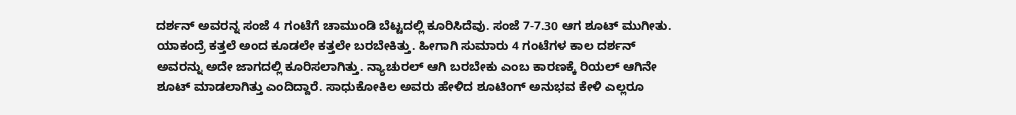ದರ್ಶನ್ ಅವರನ್ನ ಸಂಜೆ 4 ಗಂಟೆಗೆ ಚಾಮುಂಡಿ ಬೆಟ್ಟದಲ್ಲಿ ಕೂರಿಸಿದೆವು. ಸಂಜೆ 7-7.30 ಆಗ ಶೂಟ್ ಮುಗೀತು. ಯಾಕಂದ್ರೆ ಕತ್ತಲೆ ಅಂದ ಕೂಡಲೇ ಕತ್ತಲೇ ಬರಬೇಕಿತ್ತು. ಹೀಗಾಗಿ ಸುಮಾರು 4 ಗಂಟೆಗಳ ಕಾಲ ದರ್ಶನ್ ಅವರನ್ನು ಅದೇ ಜಾಗದಲ್ಲಿ ಕೂರಿಸಲಾಗಿತ್ತು. ನ್ಯಾಚುರಲ್ ಆಗಿ ಬರಬೇಕು ಎಂಬ ಕಾರಣಕ್ಕೆ ರಿಯಲ್ ಆಗಿನೇ ಶೂಟ್ ಮಾಡಲಾಗಿತ್ತು ಎಂದಿದ್ದಾರೆ. ಸಾಧುಕೋಕಿಲ ಅವರು ಹೇಳಿದ ಶೂಟಿಂಗ್ ಅನುಭವ ಕೇಳಿ ಎಲ್ಲರೂ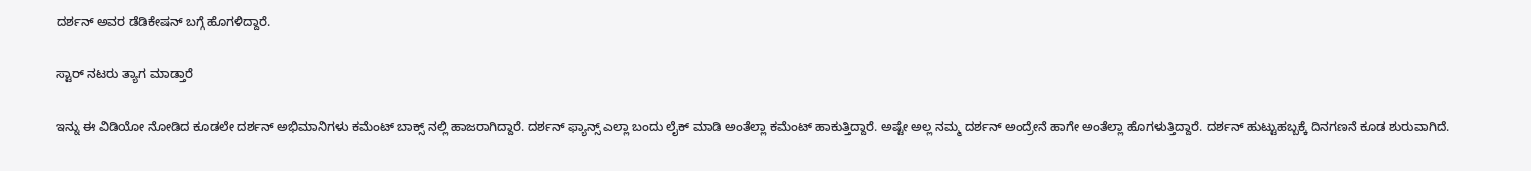ದರ್ಶನ್ ಅವರ ಡೆಡಿಕೇಷನ್ ಬಗ್ಗೆ ಹೊಗಳಿದ್ದಾರೆ.

ಸ್ಟಾರ್ ನಟರು ತ್ಯಾಗ ಮಾಡ್ತಾರೆ

ಇನ್ನು ಈ ವಿಡಿಯೋ ನೋಡಿದ ಕೂಡಲೇ ದರ್ಶನ್ ಅಭಿಮಾನಿಗಳು ಕಮೆಂಟ್ ಬಾಕ್ಸ್ ನಲ್ಲಿ ಹಾಜರಾಗಿದ್ದಾರೆ. ದರ್ಶನ್ ಫ್ಯಾನ್ಸ್ ಎಲ್ಲಾ ಬಂದು ಲೈಕ್ ಮಾಡಿ ಅಂತೆಲ್ಲಾ ಕಮೆಂಟ್ ಹಾಕುತ್ತಿದ್ದಾರೆ. ಅಷ್ಟೇ ಅಲ್ಲ ನಮ್ಮ ದರ್ಶನ್ ಅಂದ್ರೇನೆ ಹಾಗೇ ಅಂತೆಲ್ಲಾ ಹೊಗಳುತ್ತಿದ್ದಾರೆ. ದರ್ಶನ್ ಹುಟ್ಟುಹಬ್ಬಕ್ಕೆ ದಿನಗಣನೆ‌ ಕೂಡ ಶುರುವಾಗಿದೆ.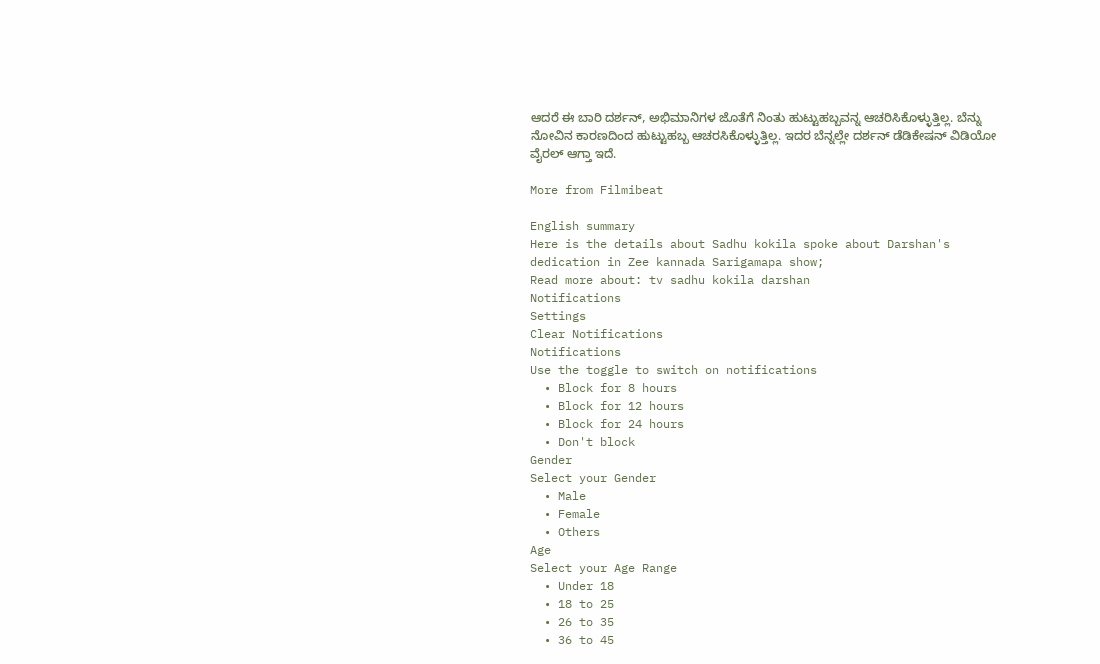ಆದರೆ ಈ ಬಾರಿ ದರ್ಶನ್, ಅಭಿಮಾನಿಗಳ ಜೊತೆಗೆ ನಿಂತು ಹುಟ್ಟುಹಬ್ಬವನ್ನ ಆಚರಿಸಿಕೊಳ್ಳುತ್ತಿಲ್ಲ. ಬೆನ್ನು ನೋವಿನ ಕಾರಣದಿಂದ ಹುಟ್ಟುಹಬ್ಬ ಆಚರಸಿಕೊಳ್ಳುತ್ತಿಲ್ಲ. ಇದರ ಬೆನ್ನಲ್ಲೇ ದರ್ಶನ್ ಡೆಡಿಕೇಷನ್ ವಿಡಿಯೋ ವೈರಲ್ ಆಗ್ತಾ ಇದೆ.

More from Filmibeat

English summary
Here is the details about Sadhu kokila spoke about Darshan's dedication in Zee kannada Sarigamapa show;
Read more about: tv sadhu kokila darshan
Notifications
Settings
Clear Notifications
Notifications
Use the toggle to switch on notifications
  • Block for 8 hours
  • Block for 12 hours
  • Block for 24 hours
  • Don't block
Gender
Select your Gender
  • Male
  • Female
  • Others
Age
Select your Age Range
  • Under 18
  • 18 to 25
  • 26 to 35
  • 36 to 45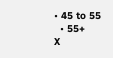• 45 to 55
  • 55+
X